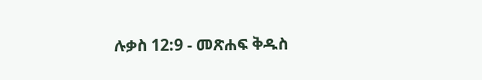ሉቃስ 12:9 - መጽሐፍ ቅዱስ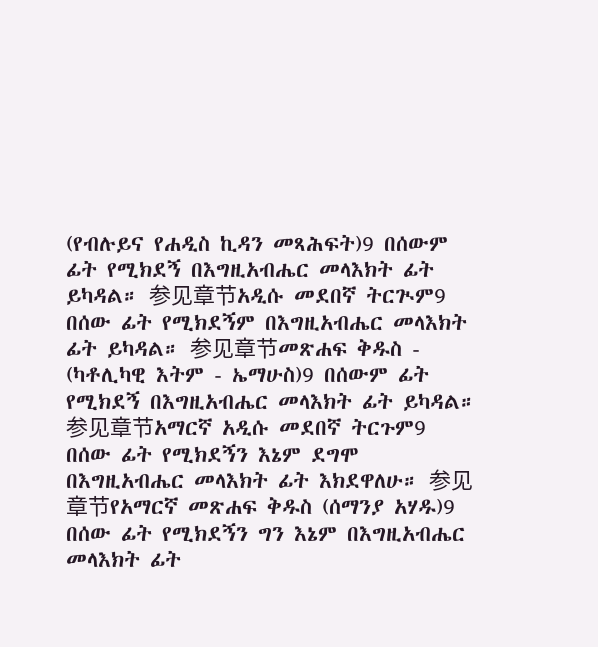(የብሉይና የሐዲስ ኪዳን መጻሕፍት)9 በሰውም ፊት የሚክደኝ በእግዚአብሔር መላእክት ፊት ይካዳል። 参见章节አዲሱ መደበኛ ትርጒም9 በሰው ፊት የሚክደኝም በእግዚአብሔር መላእክት ፊት ይካዳል። 参见章节መጽሐፍ ቅዱስ - (ካቶሊካዊ እትም - ኤማሁስ)9 በሰውም ፊት የሚክደኝ በእግዚአብሔር መላእክት ፊት ይካዳል። 参见章节አማርኛ አዲሱ መደበኛ ትርጉም9 በሰው ፊት የሚክደኝን እኔም ደግሞ በእግዚአብሔር መላእክት ፊት እክደዋለሁ። 参见章节የአማርኛ መጽሐፍ ቅዱስ (ሰማንያ አሃዱ)9 በሰው ፊት የሚክደኝን ግን እኔም በእግዚአብሔር መላእክት ፊት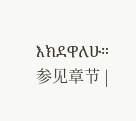እክደዋለሁ። 参见章节 |